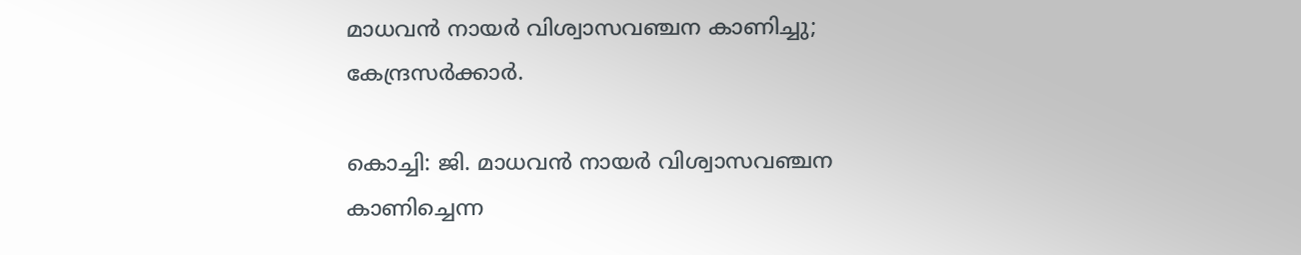മാധവന്‍ നായര്‍ വിശ്വാസവഞ്ചന കാണിച്ചു; കേന്ദ്രസര്‍ക്കാര്‍.

കൊച്ചി: ജി. മാധവന്‍ നായര്‍ വിശ്വാസവഞ്ചന കാണിച്ചെന്ന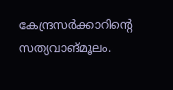കേന്ദ്രസര്‍ക്കാറിന്റെ സത്യവാങ്മൂലം.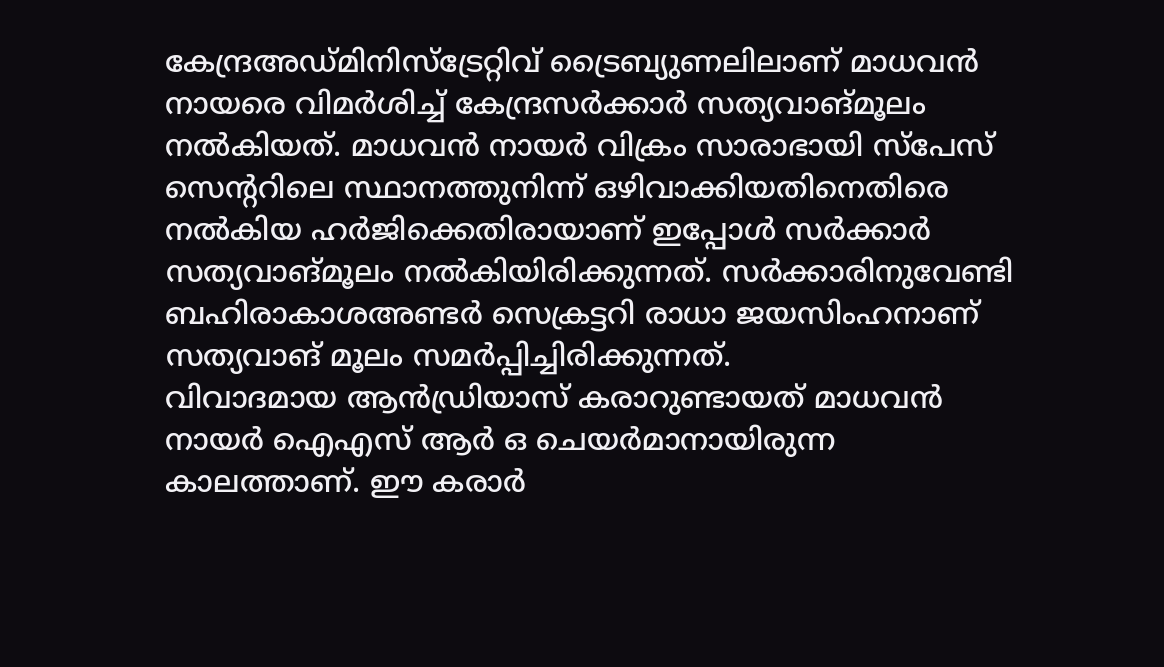കേന്ദ്രഅഡ്മിനിസ്‌ട്രേറ്റിവ് ട്രൈബ്യുണലിലാണ് മാധവന്‍ നായരെ വിമര്‍ശിച്ച് കേന്ദ്രസര്‍ക്കാര്‍ സത്യവാങ്മൂലം നല്‍കിയത്. മാധവന്‍ നായര്‍ വിക്രം സാരാഭായി സ്‌പേസ് സെന്ററിലെ സ്ഥാനത്തുനിന്ന് ഒഴിവാക്കിയതിനെതിരെ നല്‍കിയ ഹര്‍ജിക്കെതിരായാണ് ഇപ്പോള്‍ സര്‍ക്കാര്‍ സത്യവാങ്മൂലം നല്‍കിയിരിക്കുന്നത്. സര്‍ക്കാരിനുവേണ്ടി ബഹിരാകാശഅണ്ടര്‍ സെക്രട്ടറി രാധാ ജയസിംഹനാണ് സത്യവാങ് മൂലം സമര്‍പ്പിച്ചിരിക്കുന്നത്.
വിവാദമായ ആന്‍ഡ്രിയാസ് കരാറുണ്ടായത് മാധവന്‍ നായര്‍ ഐഎസ് ആര്‍ ഒ ചെയര്‍മാനായിരുന്ന കാലത്താണ്. ഈ കരാര്‍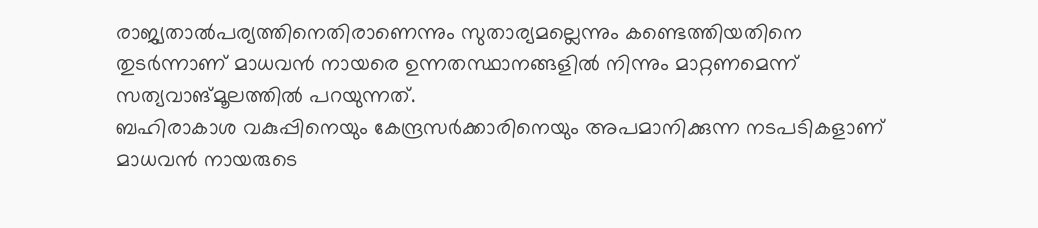രാജ്യതാല്‍പര്യത്തിനെതിരാണെന്നും സുതാര്യമല്ലെന്നും കണ്ടെത്തിയതിനെ തുടര്‍ന്നാണ് മാധവന്‍ നായരെ ഉന്നതസ്ഥാനങ്ങളില്‍ നിന്നും മാറ്റണമെന്ന് സത്യവാങ്മൂലത്തില്‍ പറയുന്നത്.
ബഹിരാകാശ വകുപ്പിനെയും കേന്ദ്രസര്‍ക്കാരിനെയും അപമാനിക്കുന്ന നടപടികളാണ് മാധവന്‍ നായരുടെ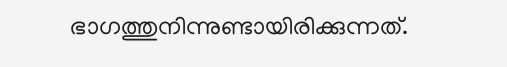ഭാഗത്തുനിന്നുണ്ടായിരിക്കുന്നത്.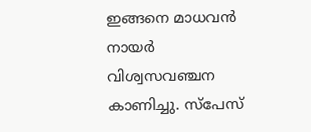ഇങ്ങനെ മാധവന്‍ നായര്‍ വിശ്വസവഞ്ചന കാണിച്ചു. സ്‌പേസ്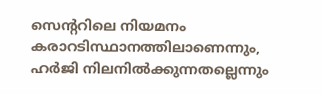സെന്ററിലെ നിയമനം കരാറടിസ്ഥാനത്തിലാണെന്നും, ഹര്‍ജി നിലനില്‍ക്കുന്നതല്ലെന്നും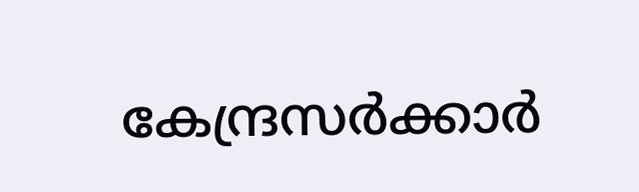കേന്ദ്രസര്‍ക്കാര്‍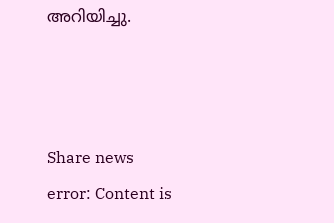അറിയിച്ചു.



Share news
error: Content is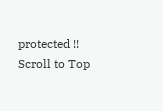protected !!
Scroll to Top